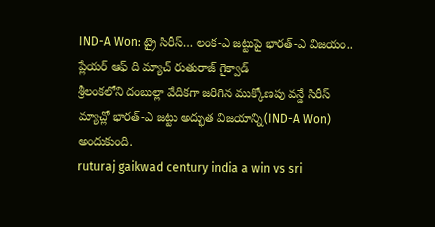IND-A Won: ట్రై సిరీస్… లంక-ఎ జట్టుపై భారత్-ఎ విజయం.. ప్లేయర్ ఆఫ్ ది మ్యాచ్ రుతురాజ్ గైక్వాడ్
శ్రీలంకలోని దంబుల్లా వేదికగా జరిగిన ముక్కోణపు వన్డే సిరీస్ మ్యాచ్లో భారత్-ఎ జట్టు అద్భుత విజయాన్ని(IND-A Won) అందుకుంది.
ruturaj gaikwad century india a win vs sri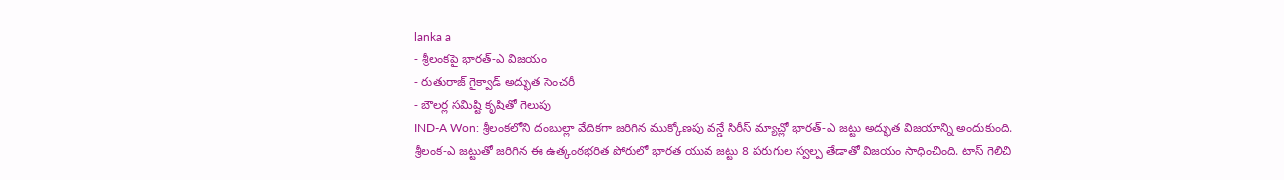lanka a
- శ్రీలంకపై భారత్-ఎ విజయం
- రుతురాజ్ గైక్వాడ్ అద్భుత సెంచరీ
- బౌలర్ల సమిష్టి కృషితో గెలుపు
IND-A Won: శ్రీలంకలోని దంబుల్లా వేదికగా జరిగిన ముక్కోణపు వన్డే సిరీస్ మ్యాచ్లో భారత్-ఎ జట్టు అద్భుత విజయాన్ని అందుకుంది. శ్రీలంక-ఎ జట్టుతో జరిగిన ఈ ఉత్కంఠభరిత పోరులో భారత యువ జట్టు 8 పరుగుల స్వల్ప తేడాతో విజయం సాధించింది. టాస్ గెలిచి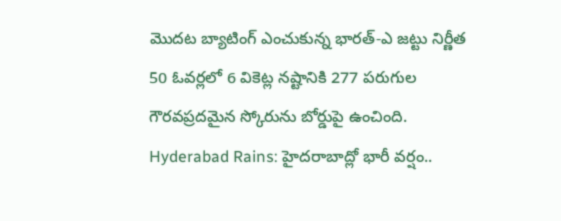మొదట బ్యాటింగ్ ఎంచుకున్న భారత్-ఎ జట్టు నిర్ణీత 50 ఓవర్లలో 6 వికెట్ల నష్టానికి 277 పరుగుల గౌరవప్రదమైన స్కోరును బోర్డుపై ఉంచింది.
Hyderabad Rains: హైదరాబాద్లో భారీ వర్షం..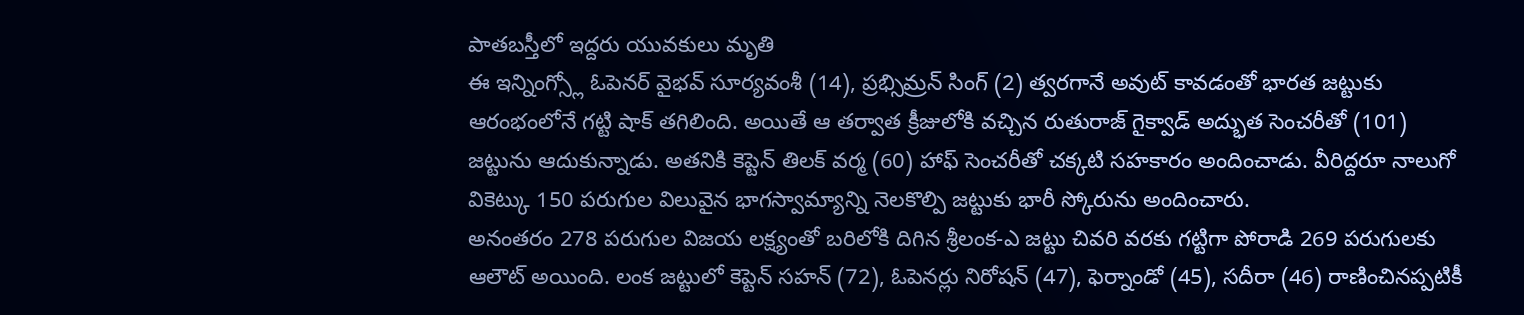పాతబస్తీలో ఇద్దరు యువకులు మృతి
ఈ ఇన్నింగ్స్లో ఓపెనర్ వైభవ్ సూర్యవంశీ (14), ప్రభ్సిమ్రన్ సింగ్ (2) త్వరగానే అవుట్ కావడంతో భారత జట్టుకు ఆరంభంలోనే గట్టి షాక్ తగిలింది. అయితే ఆ తర్వాత క్రీజులోకి వచ్చిన రుతురాజ్ గైక్వాడ్ అద్భుత సెంచరీతో (101) జట్టును ఆదుకున్నాడు. అతనికి కెప్టెన్ తిలక్ వర్మ (60) హాఫ్ సెంచరీతో చక్కటి సహకారం అందించాడు. వీరిద్దరూ నాలుగో వికెట్కు 150 పరుగుల విలువైన భాగస్వామ్యాన్ని నెలకొల్పి జట్టుకు భారీ స్కోరును అందించారు.
అనంతరం 278 పరుగుల విజయ లక్ష్యంతో బరిలోకి దిగిన శ్రీలంక-ఎ జట్టు చివరి వరకు గట్టిగా పోరాడి 269 పరుగులకు ఆలౌట్ అయింది. లంక జట్టులో కెప్టెన్ సహన్ (72), ఓపెనర్లు నిరోషన్ (47), ఫెర్నాండో (45), సదీరా (46) రాణించినప్పటికీ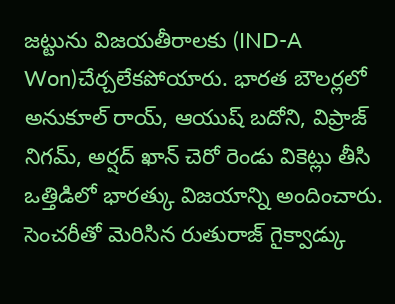జట్టును విజయతీరాలకు (IND-A Won)చేర్చలేకపోయారు. భారత బౌలర్లలో అనుకూల్ రాయ్, ఆయుష్ బదోని, విప్రాజ్ నిగమ్, అర్షద్ ఖాన్ చెరో రెండు వికెట్లు తీసి ఒత్తిడిలో భారత్కు విజయాన్ని అందించారు. సెంచరీతో మెరిసిన రుతురాజ్ గైక్వాడ్కు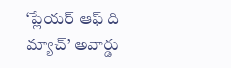‘ప్లేయర్ ఆఫ్ ది మ్యాచ్’ అవార్డు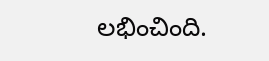లభించింది.